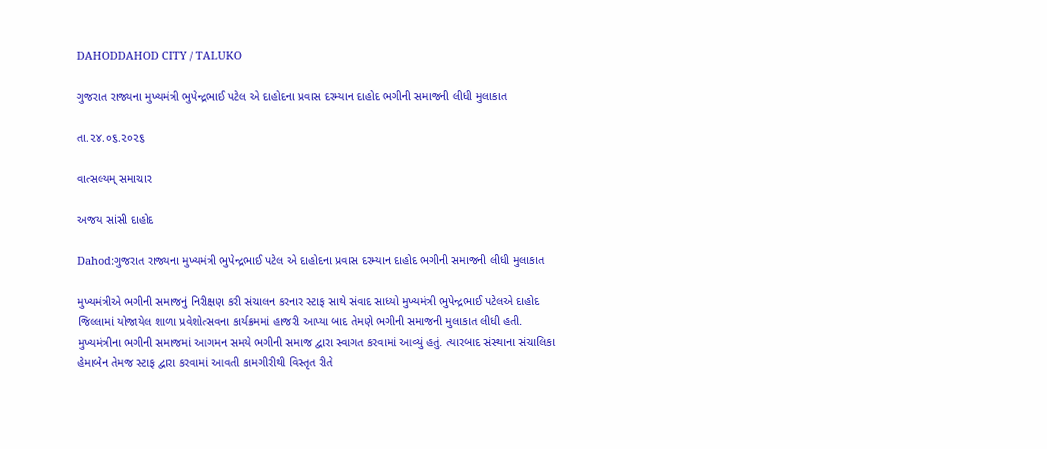DAHODDAHOD CITY / TALUKO

ગુજરાત રાજ્યના મુખ્યમંત્રી ભુપેન્દ્રભાઈ પટેલ એ દાહોદના પ્રવાસ દરમ્યાન દાહોદ ભગીની સમાજની લીધી મુલાકાત

તા.૨૪.૦૬.૨૦૨૬

વાત્સલ્યમ્ સમાચાર

અજય સાંસી દાહોદ

Dahod:ગુજરાત રાજ્યના મુખ્યમંત્રી ભુપેન્દ્રભાઈ પટેલ એ દાહોદના પ્રવાસ દરમ્યાન દાહોદ ભગીની સમાજની લીધી મુલાકાત

મુખ્યમંત્રીએ ભગીની સમાજનું નિરીક્ષણ કરી સંચાલન કરનાર સ્ટાફ સાથે સંવાદ સાધ્યો મુખ્યમંત્રી ભુપેન્દ્રભાઈ પટેલએ દાહોદ જિલ્લામાં યોજાયેલ શાળા પ્રવેશોત્સવના કાર્યક્રમમાં હાજરી આપ્યા બાદ તેમણે ભગીની સમાજની મુલાકાત લીધી હતી. મુખ્યમંત્રીના ભગીની સમાજમાં આગમન સમયે ભગીની સમાજ દ્વારા સ્વાગત કરવામાં આવ્યું હતું. ત્યારબાદ સંસ્થાના સંચાલિકા હેમાબેન તેમજ સ્ટાફ દ્વારા કરવામાં આવતી કામગીરીથી વિસ્તૃત રીતે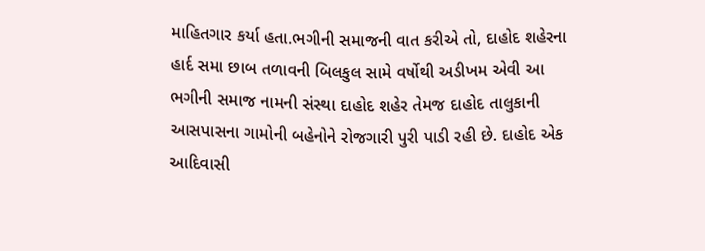માહિતગાર કર્યા હતા.ભગીની સમાજની વાત કરીએ તો, દાહોદ શહેરના હાર્દ સમા છાબ તળાવની બિલકુલ સામે વર્ષોથી અડીખમ એવી આ ભગીની સમાજ નામની સંસ્થા દાહોદ શહેર તેમજ દાહોદ તાલુકાની આસપાસના ગામોની બહેનોને રોજગારી પુરી પાડી રહી છે. દાહોદ એક આદિવાસી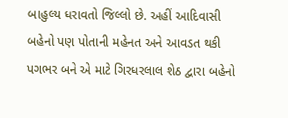બાહુલ્ય ધરાવતો જિલ્લો છે. અહીં આદિવાસી બહેનો પણ પોતાની મહેનત અને આવડત થકી પગભર બને એ માટે ગિરધરલાલ શેઠ દ્વારા બહેનો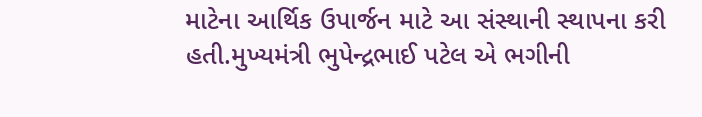માટેના આર્થિક ઉપાર્જન માટે આ સંસ્થાની સ્થાપના કરી હતી.મુખ્યમંત્રી ભુપેન્દ્રભાઈ પટેલ એ ભગીની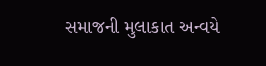સમાજની મુલાકાત અન્વયે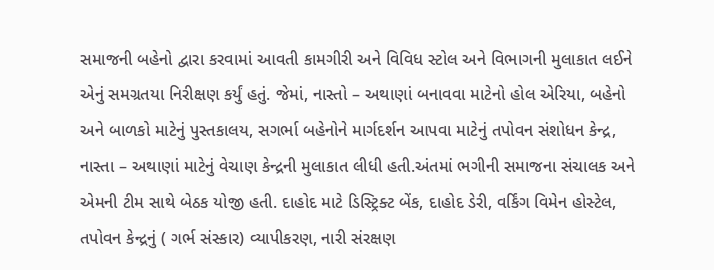સમાજની બહેનો દ્વારા કરવામાં આવતી કામગીરી અને વિવિધ સ્ટોલ અને વિભાગની મુલાકાત લઈને એનું સમગ્રતયા નિરીક્ષણ કર્યું હતું. જેમાં, નાસ્તો – અથાણાં બનાવવા માટેનો હોલ એરિયા, બહેનો અને બાળકો માટેનું પુસ્તકાલય, સગર્ભા બહેનોને માર્ગદર્શન આપવા માટેનું તપોવન સંશોધન કેન્દ્ર, નાસ્તા – અથાણાં માટેનું વેચાણ કેન્દ્રની મુલાકાત લીધી હતી.અંતમાં ભગીની સમાજના સંચાલક અને એમની ટીમ સાથે બેઠક યોજી હતી. દાહોદ માટે ડિસ્ટ્રિક્ટ બેંક, દાહોદ ડેરી, વર્કિંગ વિમેન હોસ્ટેલ, તપોવન કેન્દ્રનું ( ગર્ભ સંસ્કાર) વ્યાપીકરણ, નારી સંરક્ષણ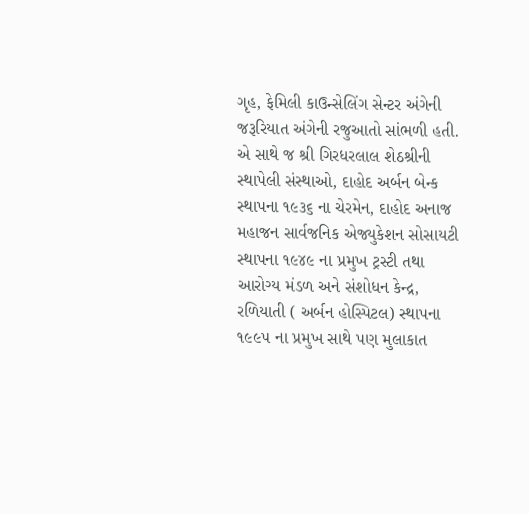ગૃહ, ફેમિલી કાઉન્સેલિંગ સેન્ટર અંગેની જરૂરિયાત અંગેની રજુઆતો સાંભળી હતી. એ સાથે જ શ્રી ગિરધરલાલ શેઠશ્રીની સ્થાપેલી સંસ્થાઓ, દાહોદ અર્બન બેન્ક સ્થાપના ૧૯૩૬ ના ચેરમેન, દાહોદ અનાજ મહાજન સાર્વજનિક એજ્યુકેશન સોસાયટી સ્થાપના ૧૯૪૯ ના પ્રમુખ ટ્રસ્ટી તથા આરોગ્ય મંડળ અને સંશોધન કેન્દ્ર, રળિયાતી ( અર્બન હોસ્પિટલ) સ્થાપના ૧૯૯૫ ના પ્રમુખ સાથે પણ મુલાકાત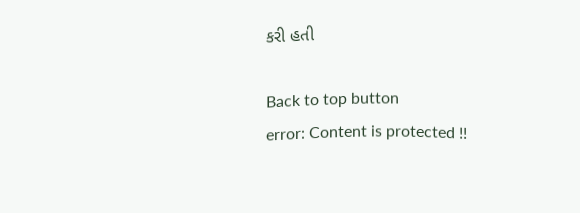કરી હતી

Back to top button
error: Content is protected !!